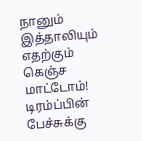நானும் இத்தாலியும் எதற்கும் கெஞ்ச மாட்டோம்! டிரம்ப்பின் பேச்சுக்கு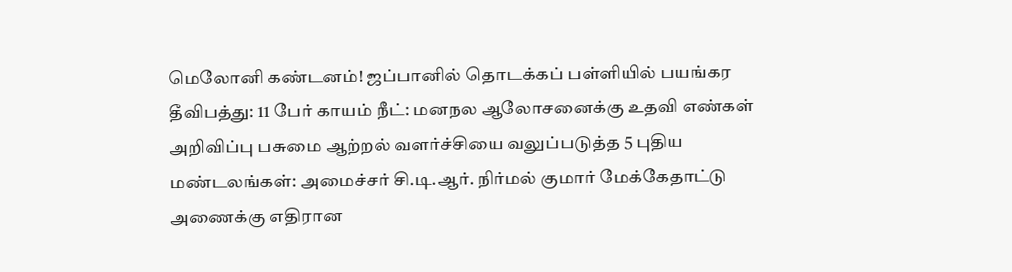மெலோனி கண்டனம்! ஜப்பானில் தொடக்கப் பள்ளியில் பயங்கர தீவிபத்து: 11 பேர் காயம் நீட்: மனநல ஆலோசனைக்கு உதவி எண்கள் அறிவிப்பு பசுமை ஆற்றல் வளர்ச்சியை வலுப்படுத்த 5 புதிய மண்டலங்கள்: அமைச்சர் சி.டி.ஆர். நிர்மல் குமார் மேக்கேதாட்டு அணைக்கு எதிரான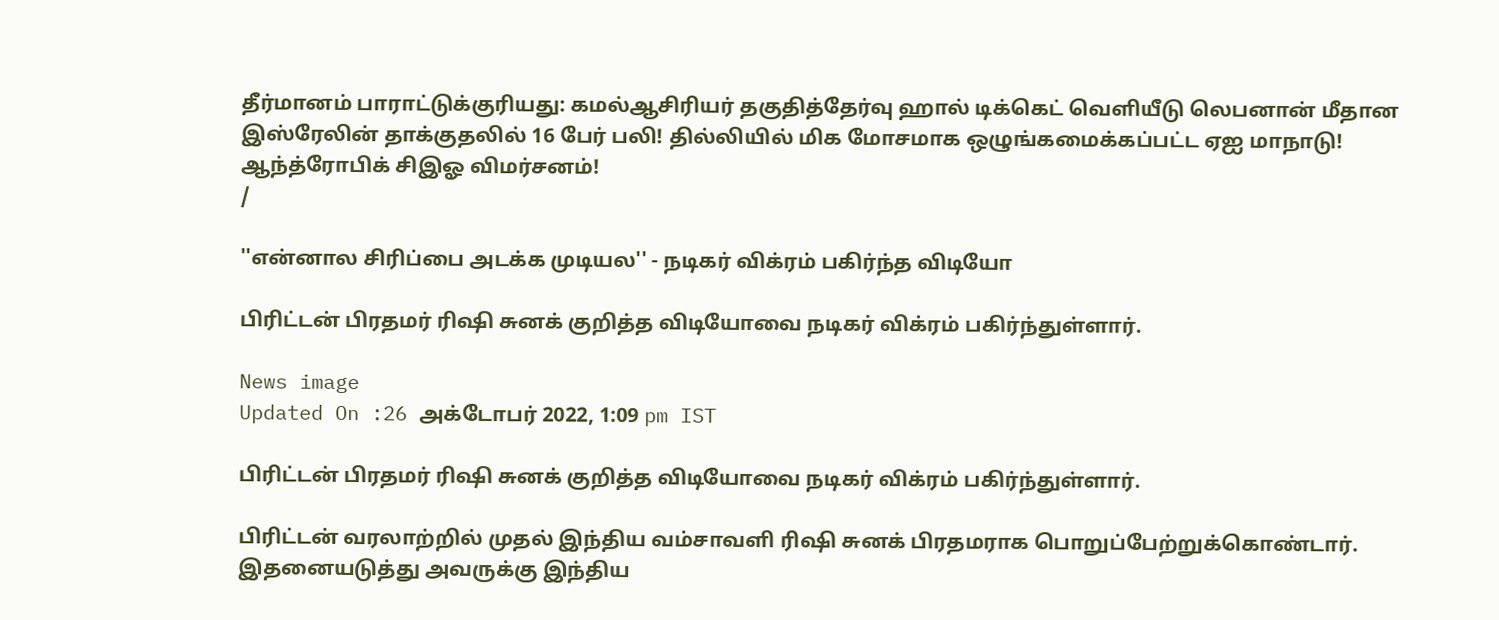தீர்மானம் பாராட்டுக்குரியது: கமல்ஆசிரியர் தகுதித்தேர்வு ஹால் டிக்கெட் வெளியீடு லெபனான் மீதான இஸ்ரேலின் தாக்குதலில் 16 பேர் பலி! தில்லியில் மிக மோசமாக ஒழுங்கமைக்கப்பட்ட ஏஐ மாநாடு! ஆந்த்ரோபிக் சிஇஓ விமர்சனம்!
/

''என்னால சிரிப்பை அடக்க முடியல'' - நடிகர் விக்ரம் பகிர்ந்த விடியோ

பிரிட்டன் பிரதமர் ரிஷி சுனக் குறித்த விடியோவை நடிகர் விக்ரம் பகிர்ந்துள்ளார்.

News image
Updated On :26 அக்டோபர் 2022, 1:09 pm IST

பிரிட்டன் பிரதமர் ரிஷி சுனக் குறித்த விடியோவை நடிகர் விக்ரம் பகிர்ந்துள்ளார்.

பிரிட்டன் வரலாற்றில் முதல் இந்திய வம்சாவளி ரிஷி சுனக் பிரதமராக பொறுப்பேற்றுக்கொண்டார். இதனையடுத்து அவருக்கு இந்திய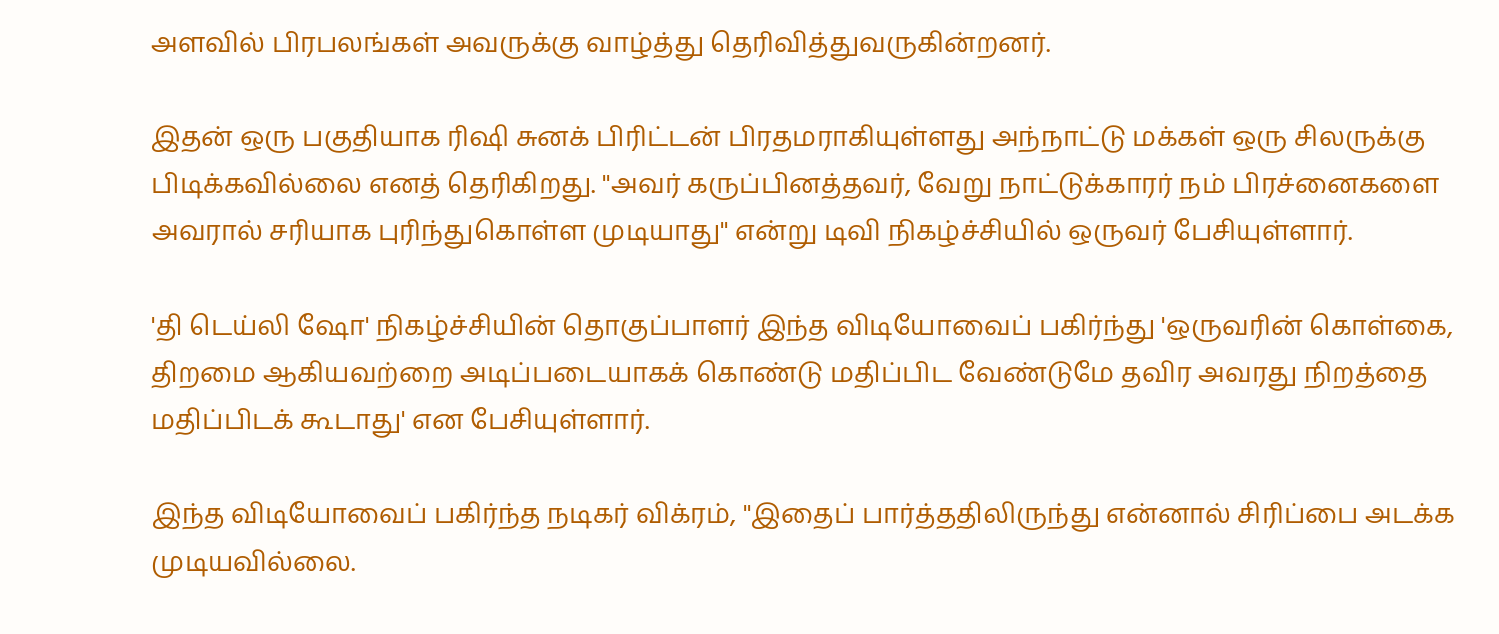அளவில் பிரபலங்கள் அவருக்கு வாழ்த்து தெரிவித்துவருகின்றனர்.

இதன் ஒரு பகுதியாக ரிஷி சுனக் பிரிட்டன் பிரதமராகியுள்ளது அந்நாட்டு மக்கள் ஒரு சிலருக்கு பிடிக்கவில்லை எனத் தெரிகிறது. ''அவர் கருப்பினத்தவர், வேறு நாட்டுக்காரர் நம் பிரச்னைகளை அவரால் சரியாக புரிந்துகொள்ள முடியாது'' என்று டிவி நிகழ்ச்சியில் ஒருவர் பேசியுள்ளார்.

'தி டெய்லி ஷோ' நிகழ்ச்சியின் தொகுப்பாளர் இந்த விடியோவைப் பகிர்ந்து 'ஒருவரின் கொள்கை, திறமை ஆகியவற்றை அடிப்படையாகக் கொண்டு மதிப்பிட வேண்டுமே தவிர அவரது நிறத்தை மதிப்பிடக் கூடாது' என பேசியுள்ளார்.

இந்த விடியோவைப் பகிர்ந்த நடிகர் விக்ரம், ''இதைப் பார்த்ததிலிருந்து என்னால் சிரிப்பை அடக்க முடியவில்லை.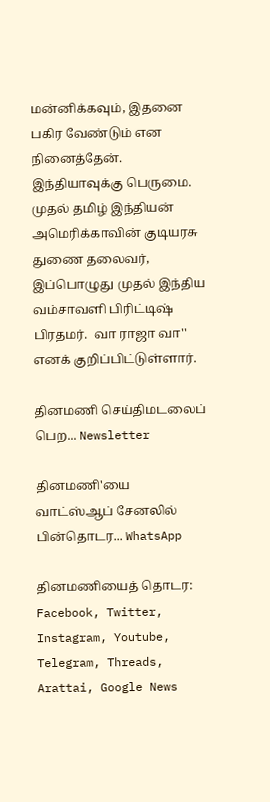மன்னிக்கவும், இதனை பகிர வேண்டும் என நினைத்தேன். இந்தியாவுக்கு பெருமை. முதல் தமிழ் இந்தியன் அமெரிக்காவின் குடியரசு துணை தலைவர், இப்பொழுது முதல் இந்திய வம்சாவளி பிரிட்டிஷ் பிரதமர்.  வா ராஜா வா'' எனக் குறிப்பிட்டுள்ளார்.

தினமணி செய்திமடலைப் பெற... Newsletter

தினமணி'யை வாட்ஸ்ஆப் சேனலில் பின்தொடர... WhatsApp

தினமணியைத் தொடர: Facebook, Twitter, Instagram, Youtube, Telegram, Threads, Arattai, Google News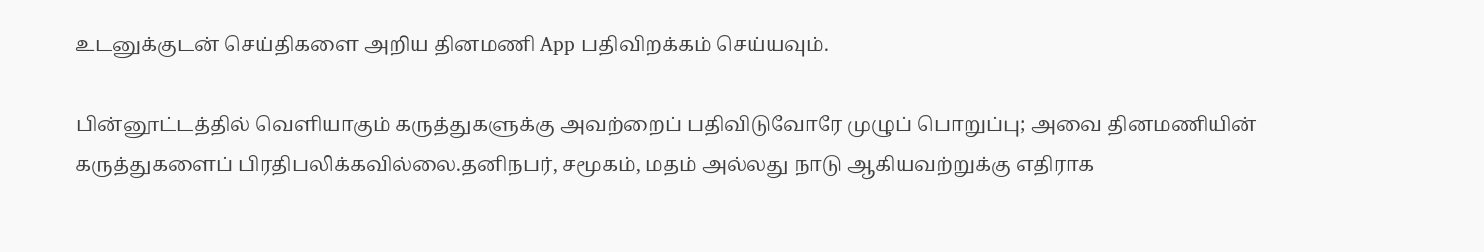உடனுக்குடன் செய்திகளை அறிய தினமணி App பதிவிறக்கம் செய்யவும்.

பின்னூட்டத்தில் வெளியாகும் கருத்துகளுக்கு அவற்றைப் பதிவிடுவோரே முழுப் பொறுப்பு; அவை தினமணியின் கருத்துகளைப் பிரதிபலிக்கவில்லை.தனிநபர், சமூகம், மதம் அல்லது நாடு ஆகியவற்றுக்கு எதிராக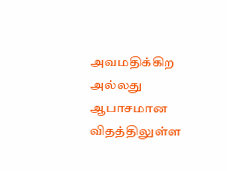அவமதிக்கிற அல்லது ஆபாசமான விதத்திலுள்ள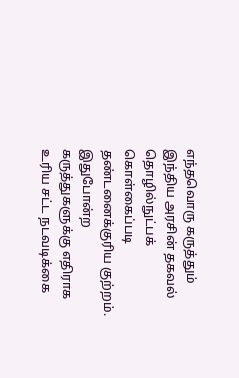எந்தவொரு கருத்தும் இந்திய அரசின் தகவல் தொழில்நுட்பக் கொள்கைப்படி தண்டனைக்குரிய குற்றம். இதுபோன்ற கருத்துகளுக்கு எதிராக உரிய சட்ட நடவடிக்கை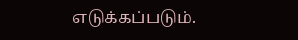எடுக்கப்படும்.